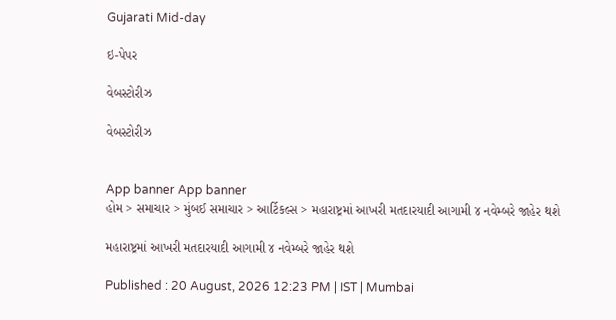Gujarati Mid-day

ઇ-પેપર

વેબસ્ટોરીઝ

વેબસ્ટોરીઝ


App banner App banner
હોમ > સમાચાર > મુંબઈ સમાચાર > આર્ટિકલ્સ > મહારાષ્ટ્રમાં આખરી મતદારયાદી આગામી ૪ નવેમ્બરે જાહેર થશે

મહારાષ્ટ્રમાં આખરી મતદારયાદી આગામી ૪ નવેમ્બરે જાહેર થશે

Published : 20 August, 2026 12:23 PM | IST | Mumbai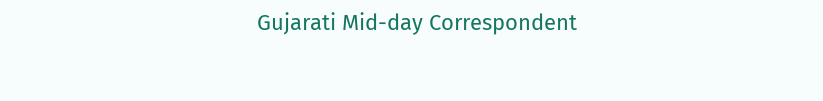Gujarati Mid-day Correspondent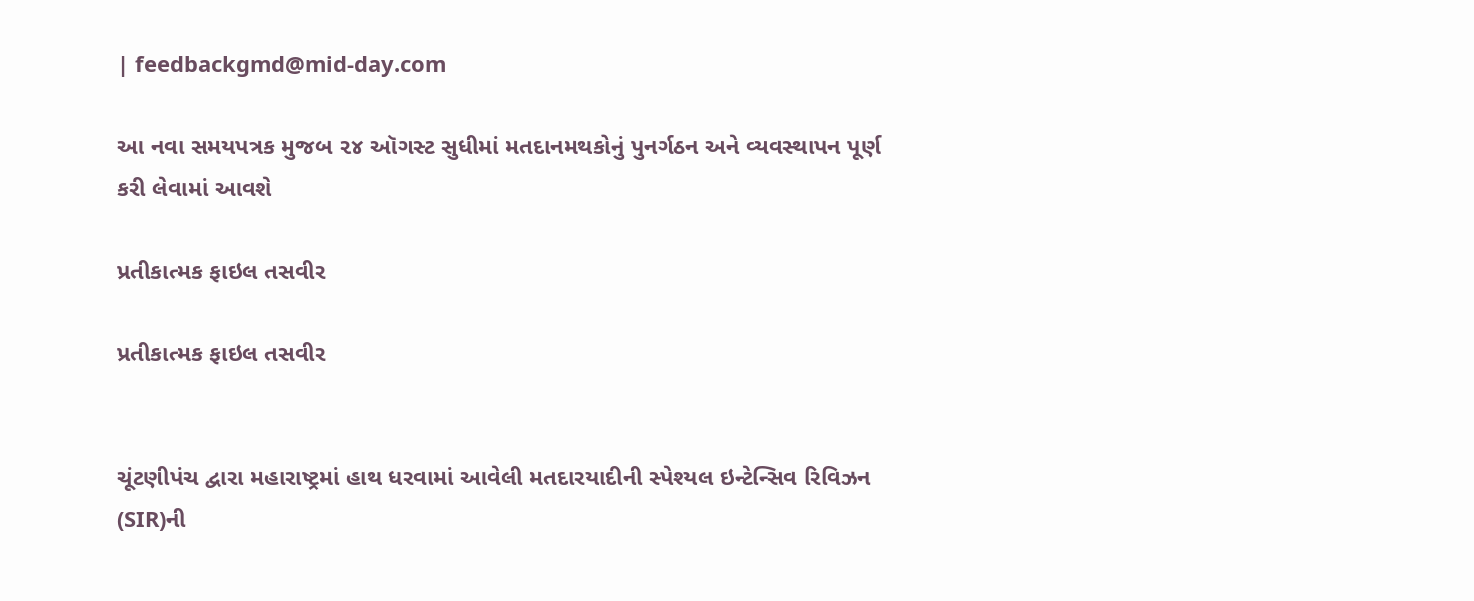| feedbackgmd@mid-day.com

આ નવા સમયપત્રક મુજબ ૨૪ ઑગસ્ટ સુધીમાં મતદાનમથકોનું પુનર્ગઠન અને વ્યવસ્થાપન પૂર્ણ કરી લેવામાં આવશે

પ્રતીકાત્મક ફાઇલ તસવીર

પ્રતીકાત્મક ફાઇલ તસવીર


ચૂંટણીપંચ દ્વારા મહારાષ્ટ્રમાં હાથ ધરવામાં આવેલી મતદારયાદીની સ્પેશ્યલ ઇન્ટેન્સિવ રિવિઝન (SIR)ની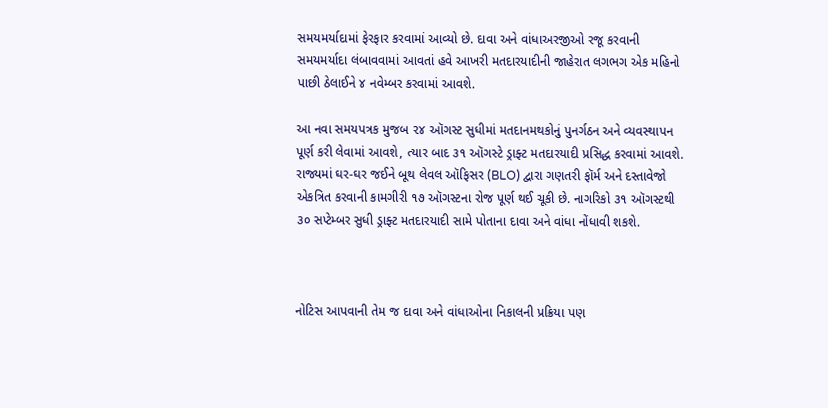સમયમર્યાદામાં ફેરફાર કરવામાં આવ્યો છે. દાવા અને વાંધાઅરજીઓ રજૂ કરવાની સમયમર્યાદા લંબાવવામાં આવતાં હવે આખરી મતદારયાદીની જાહેરાત લગભગ એક મહિનો પાછી ઠેલાઈને ૪ નવેમ્બર કરવામાં આવશે.

આ નવા સમયપત્રક મુજબ ૨૪ ઑગસ્ટ સુધીમાં મતદાનમથકોનું પુનર્ગઠન અને વ્યવસ્થાપન પૂર્ણ કરી લેવામાં આવશે, ત્યાર બાદ ૩૧ ઑગસ્ટે ડ્રાફ્ટ મતદારયાદી પ્રસિદ્ધ કરવામાં આવશે. રાજ્યમાં ઘર-ઘર જઈને બૂથ લેવલ ઑફિસર (BLO) દ્વારા ગણતરી ફૉર્મ અને દસ્તાવેજો એકત્રિત કરવાની કામગીરી ૧૭ ઑગસ્ટના રોજ પૂર્ણ થઈ ચૂકી છે. નાગરિકો ૩૧ ઑગસ્ટથી ૩૦ સપ્ટેમ્બર સુધી ડ્રાફ્ટ મતદારયાદી સામે પોતાના દાવા અને વાંધા નોંધાવી શકશે.



નોટિસ આપવાની તેમ જ દાવા અને વાંધાઓના નિકાલની પ્રક્રિયા પણ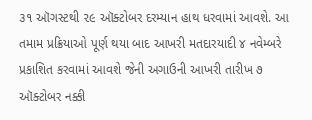૩૧ ઑગસ્ટથી ૨૯ ઑક્ટોબર દરમ્યાન હાથ ધરવામાં આવશે. આ તમામ પ્રક્રિયાઓ પૂર્ણ થયા બાદ આખરી મતદારયાદી ૪ નવેમ્બરે પ્રકાશિત કરવામાં આવશે જેની અગાઉની આખરી તારીખ ૭ ઑક્ટોબર નક્કી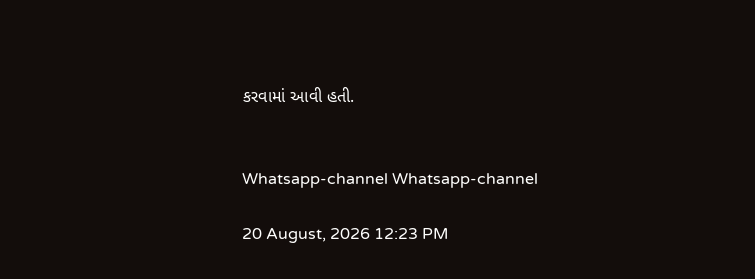કરવામાં આવી હતી.


Whatsapp-channel Whatsapp-channel

20 August, 2026 12:23 PM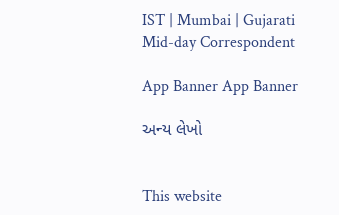IST | Mumbai | Gujarati Mid-day Correspondent

App Banner App Banner

અન્ય લેખો


This website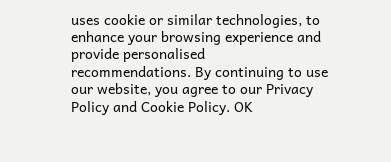uses cookie or similar technologies, to enhance your browsing experience and provide personalised recommendations. By continuing to use our website, you agree to our Privacy Policy and Cookie Policy. OK